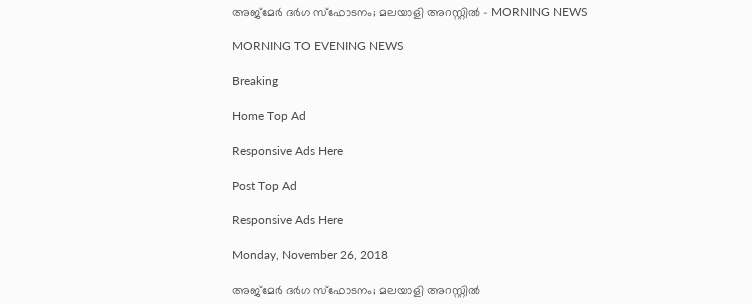അജ്‌മേർ ദർഗ സ്ഫോടനം; മലയാളി അറസ്റ്റിൽ - MORNING NEWS

MORNING TO EVENING NEWS

Breaking

Home Top Ad

Responsive Ads Here

Post Top Ad

Responsive Ads Here

Monday, November 26, 2018

അജ്‌മേർ ദർഗ സ്ഫോടനം; മലയാളി അറസ്റ്റിൽ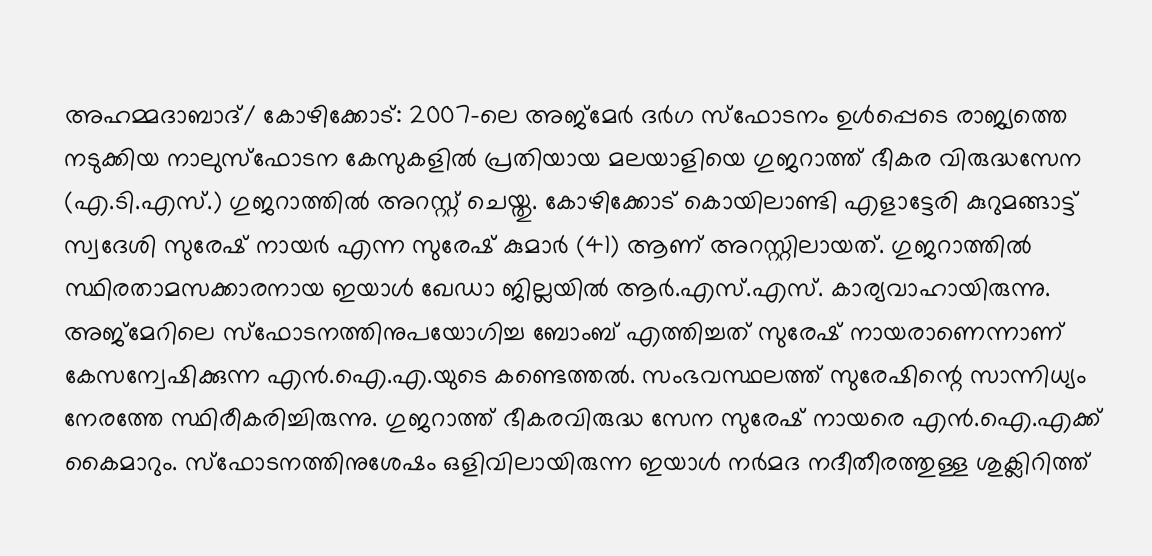അഹമ്മദാബാദ്/ കോഴിക്കോട്: 2007-ലെ അജ്മേർ ദർഗ സ്ഫോടനം ഉൾപ്പെടെ രാജ്യത്തെ നടുക്കിയ നാലുസ്ഫോടന കേസുകളിൽ പ്രതിയായ മലയാളിയെ ഗുജറാത്ത് ഭീകര വിരുദ്ധസേന (എ.ടി.എസ്.) ഗുജറാത്തിൽ അറസ്റ്റ് ചെയ്തു. കോഴിക്കോട് കൊയിലാണ്ടി എളാട്ടേരി കുറുമങ്ങാട്ട് സ്വദേശി സുരേഷ് നായർ എന്ന സുരേഷ് കുമാർ (41) ആണ് അറസ്റ്റിലായത്. ഗുജറാത്തിൽ സ്ഥിരതാമസക്കാരനായ ഇയാൾ ഖേഡാ ജില്ലയിൽ ആർ.എസ്.എസ്. കാര്യവാഹായിരുന്നു. അജ്മേറിലെ സ്ഫോടനത്തിനുപയോഗിച്ച ബോംബ് എത്തിച്ചത് സുരേഷ് നായരാണെന്നാണ് കേസന്വേഷിക്കുന്ന എൻ.ഐ.എ.യുടെ കണ്ടെത്തൽ. സംഭവസ്ഥലത്ത് സുരേഷിന്റെ സാന്നിധ്യം നേരത്തേ സ്ഥിരീകരിച്ചിരുന്നു. ഗുജറാത്ത് ഭീകരവിരുദ്ധ സേന സുരേഷ് നായരെ എൻ.ഐ.എക്ക് കൈമാറും. സ്ഫോടനത്തിനുശേഷം ഒളിവിലായിരുന്ന ഇയാൾ നർമദ നദീതീരത്തുള്ള ശുക്ലിറിത്ത്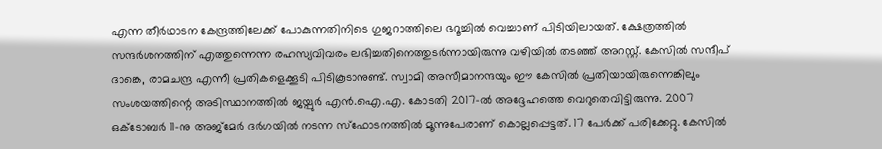എന്ന തീർഥാടന കേന്ദ്രത്തിലേക്ക് പോകുന്നതിനിടെ ഗുജറാത്തിലെ ഭറൂച്ചിൽ വെച്ചാണ് പിടിയിലായത്. ക്ഷേത്രത്തിൽ സന്ദർശനത്തിന് എത്തുന്നെന്ന രഹസ്യവിവരം ലഭിച്ചതിനെത്തുടർന്നായിരുന്നു വഴിയിൽ തടഞ്ഞ് അറസ്റ്റ്. കേസിൽ സന്ദീപ് ദാങ്കെ, രാമചന്ദ്ര എന്നീ പ്രതികളെക്കൂടി പിടികൂടാനുണ്ട്. സ്വാമി അസീമാനന്ദയും ഈ കേസിൽ പ്രതിയായിരുന്നെങ്കിലും സംശയത്തിന്റെ അടിസ്ഥാനത്തിൽ ജയ്പുർ എൻ.ഐ.എ. കോടതി 2017-ൽ അദ്ദേഹത്തെ വെറുതെവിട്ടിരുന്നു. 2007 ഒക്ടോബർ 11-നു അജ്മേർ ദർഗയിൽ നടന്ന സ്ഫോടനത്തിൽ മൂന്നുപേരാണ് കൊല്ലപ്പെട്ടത്. 17 പേർക്ക് പരിക്കേറ്റു. കേസിൽ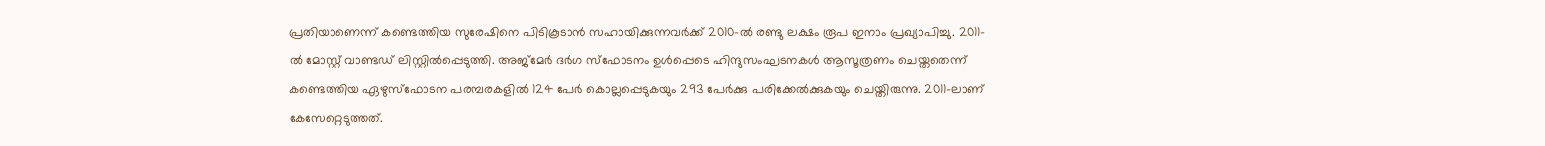പ്രതിയാണെന്ന് കണ്ടെത്തിയ സുരേഷിനെ പിടികൂടാൻ സഹായിക്കുന്നവർക്ക് 2010-ൽ രണ്ടു ലക്ഷം രൂപ ഇനാം പ്രഖ്യാപിച്ചു. 2011-ൽ മോസ്റ്റ് വാണ്ടഡ് ലിസ്റ്റിൽപ്പെടുത്തി. അജ്മേർ ദർഗ സ്ഫോടനം ഉൾപ്പെടെ ഹിന്ദുസംഘടനകൾ ആസൂത്രണം ചെയ്തതെന്ന് കണ്ടെത്തിയ ഏഴുസ്ഫോടന പരമ്പരകളിൽ 124 പേർ കൊല്ലപ്പെടുകയും 293 പേർക്കു പരിക്കേൽക്കുകയും ചെയ്തിരുന്നു. 2011-ലാണ് കേസേറ്റെടുത്തത്.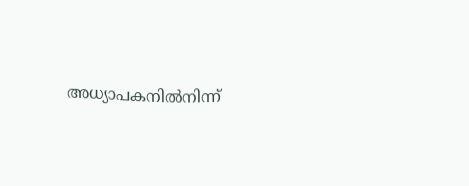അധ്യാപകനിൽനിന്ന്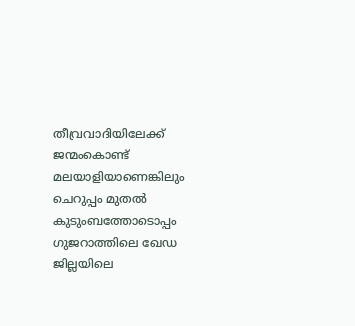തീവ്രവാദിയിലേക്ക് ജന്മംകൊണ്ട് മലയാളിയാണെങ്കിലും ചെറുപ്പം മുതൽ കുടുംബത്തോടൊപ്പം ഗുജറാത്തിലെ ഖേഡ ജില്ലയിലെ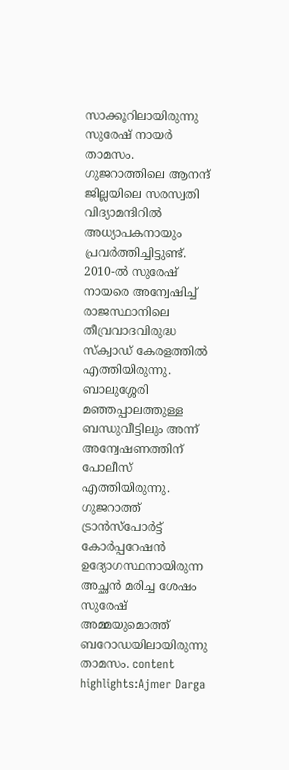സാക്കൂറിലായിരുന്നു സുരേഷ് നായർ താമസം. ഗുജറാത്തിലെ ആനന്ദ് ജില്ലയിലെ സരസ്വതി വിദ്യാമന്ദിറിൽ അധ്യാപകനായും പ്രവർത്തിച്ചിട്ടുണ്ട്. 2010-ൽ സുരേഷ് നായരെ അന്വേഷിച്ച് രാജസ്ഥാനിലെ തീവ്രവാദവിരുദ്ധ സ്ക്വാഡ് കേരളത്തിൽ എത്തിയിരുന്നു. ബാലുശ്ശേരി മഞ്ഞപ്പാലത്തുള്ള ബന്ധുവീട്ടിലും അന്ന് അന്വേഷണത്തിന് പോലീസ് എത്തിയിരുന്നു. ഗുജറാത്ത് ട്രാൻസ്പോർട്ട് കോർപ്പറേഷൻ ഉദ്യോഗസ്ഥനായിരുന്ന അച്ഛൻ മരിച്ച ശേഷം സുരേഷ് അമ്മയുമൊത്ത് ബറോഡയിലായിരുന്നു താമസം. content highlights:Ajmer Darga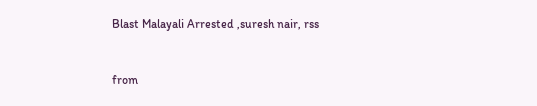Blast Malayali Arrested ,suresh nair, rss


from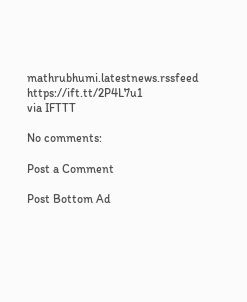mathrubhumi.latestnews.rssfeed https://ift.tt/2P4L7u1
via IFTTT

No comments:

Post a Comment

Post Bottom Ad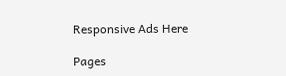Responsive Ads Here

Pages